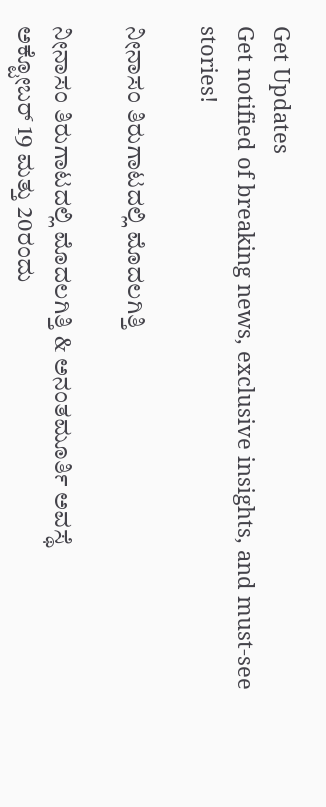Get Updates
Get notified of breaking news, exclusive insights, and must-see stories!

ನೀನಾಸಂ ತಿರುಗಾಟದಲ್ಲಿ ಮೊದಲಗಿತ್ತಿ

ನೀನಾಸಂ ತಿರುಗಾಟದಲ್ಲಿ ಮೊದಲಗಿತ್ತಿ & ಅನಂತಮೂರ್ತಿ ಅವಸ್ಥೆ
ಅಕ್ಟೋಬರ್‌ 19 ಮತ್ತು 20ರಂದು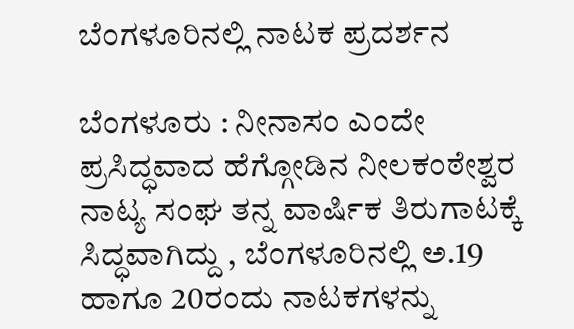ಬೆಂಗಳೂರಿನಲ್ಲಿ ನಾಟಕ ಪ್ರದರ್ಶನ

ಬೆಂಗಳೂರು : ನೀನಾಸಂ ಎಂದೇ ಪ್ರಸಿದ್ಧವಾದ ಹೆಗ್ಗೋಡಿನ ನೀಲಕಂಠೇಶ್ವರ ನಾಟ್ಯ ಸಂಘ ತನ್ನ ವಾರ್ಷಿಕ ತಿರುಗಾಟಕ್ಕೆ ಸಿದ್ಧವಾಗಿದ್ದು , ಬೆಂಗಳೂರಿನಲ್ಲಿ ಅ.19 ಹಾಗೂ 20ರಂದು ನಾಟಕಗಳನ್ನು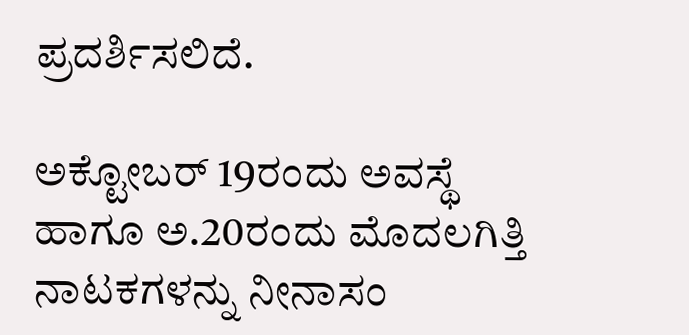ಪ್ರದರ್ಶಿಸಲಿದೆ.

ಅಕ್ಟೋಬರ್‌ 19ರಂದು ಅವಸ್ಥೆ ಹಾಗೂ ಅ.20ರಂದು ಮೊದಲಗಿತ್ತಿ ನಾಟಕಗಳನ್ನು ನೀನಾಸಂ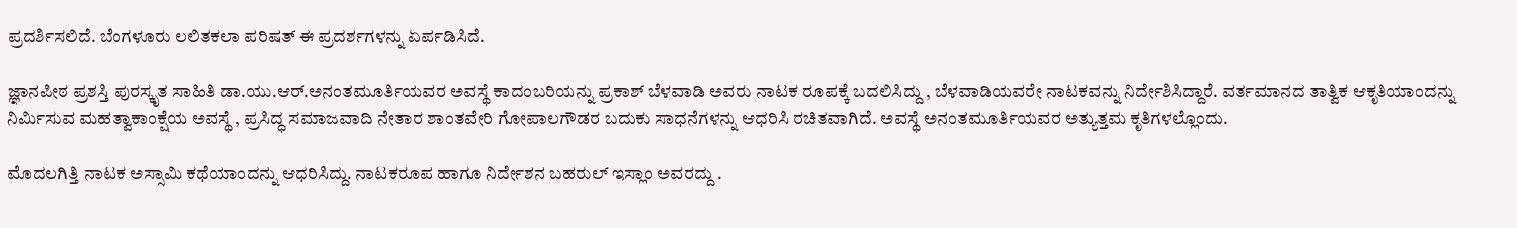ಪ್ರದರ್ಶಿಸಲಿದೆ. ಬೆಂಗಳೂರು ಲಲಿತಕಲಾ ಪರಿಷತ್‌ ಈ ಪ್ರದರ್ಶಗಳನ್ನು ಏರ್ಪಡಿಸಿದೆ.

ಜ್ಞಾನಪೀಠ ಪ್ರಶಸ್ತಿ ಪುರಸ್ಕೃತ ಸಾಹಿತಿ ಡಾ.ಯು.ಆರ್‌.ಅನಂತಮೂರ್ತಿಯವರ ಅವಸ್ಥೆ ಕಾದಂಬರಿಯನ್ನು ಪ್ರಕಾಶ್‌ ಬೆಳವಾಡಿ ಅವರು ನಾಟಕ ರೂಪಕ್ಕೆ ಬದಲಿಸಿದ್ದು , ಬೆಳವಾಡಿಯವರೇ ನಾಟಕವನ್ನು ನಿರ್ದೇಶಿಸಿದ್ದಾರೆ. ವರ್ತಮಾನದ ತಾತ್ವಿಕ ಆಕೃತಿಯಾಂದನ್ನು ನಿರ್ಮಿಸುವ ಮಹತ್ವಾಕಾಂಕ್ಷೆಯ ಅವಸ್ಥೆ , ಪ್ರಸಿದ್ಧ ಸಮಾಜವಾದಿ ನೇತಾರ ಶಾಂತವೇರಿ ಗೋಪಾಲಗೌಡರ ಬದುಕು ಸಾಧನೆಗಳನ್ನು ಆಧರಿಸಿ ರಚಿತವಾಗಿದೆ. ಅವಸ್ಥೆ ಅನಂತಮೂರ್ತಿಯವರ ಅತ್ಯುತ್ತಮ ಕೃತಿಗಳಲ್ಲೊಂದು.

ಮೊದಲಗಿತ್ತಿ ನಾಟಕ ಅಸ್ಸಾಮಿ ಕಥೆಯಾಂದನ್ನು ಆಧರಿಸಿದ್ದು. ನಾಟಕರೂಪ ಹಾಗೂ ನಿರ್ದೇಶನ ಬಹರುಲ್‌ ಇಸ್ಲಾಂ ಅವರದ್ದು .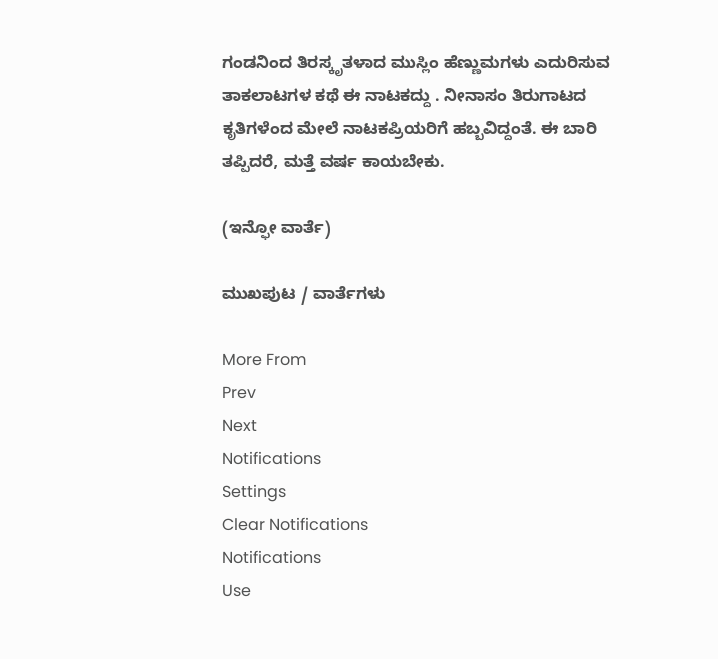ಗಂಡನಿಂದ ತಿರಸ್ಕೃತಳಾದ ಮುಸ್ಲಿಂ ಹೆಣ್ಣುಮಗಳು ಎದುರಿಸುವ ತಾಕಲಾಟಗಳ ಕಥೆ ಈ ನಾಟಕದ್ದು . ನೀನಾಸಂ ತಿರುಗಾಟದ ಕೃತಿಗಳೆಂದ ಮೇಲೆ ನಾಟಕಪ್ರಿಯರಿಗೆ ಹಬ್ಬವಿದ್ದಂತೆ. ಈ ಬಾರಿ ತಪ್ಪಿದರೆ, ಮತ್ತೆ ವರ್ಷ ಕಾಯಬೇಕು.

(ಇನ್ಫೋ ವಾರ್ತೆ)

ಮುಖಪುಟ / ವಾರ್ತೆಗಳು

More From
Prev
Next
Notifications
Settings
Clear Notifications
Notifications
Use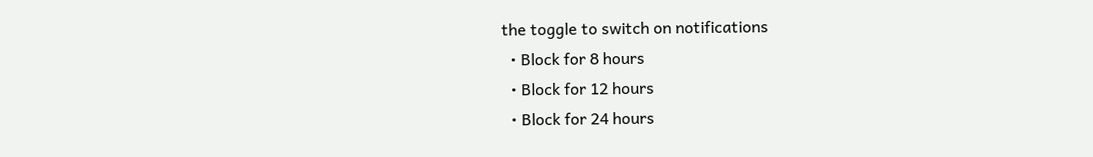the toggle to switch on notifications
  • Block for 8 hours
  • Block for 12 hours
  • Block for 24 hours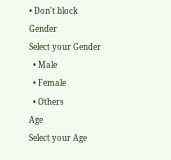• Don't block
Gender
Select your Gender
  • Male
  • Female
  • Others
Age
Select your Age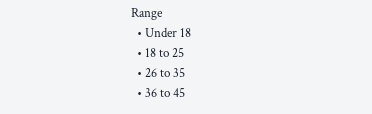Range
  • Under 18
  • 18 to 25
  • 26 to 35
  • 36 to 45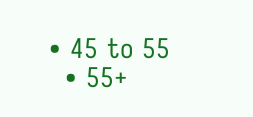• 45 to 55
  • 55+